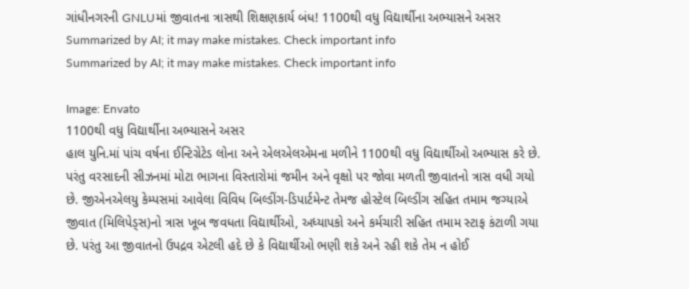ગાંધીનગરની GNLUમાં જીવાતના ત્રાસથી શિક્ષણકાર્ય બંધ! 1100થી વધુ વિદ્યાર્થીના અભ્યાસને અસર
Summarized by AI; it may make mistakes. Check important info
Summarized by AI; it may make mistakes. Check important info

Image: Envato
1100થી વધુ વિદ્યાર્થીના અભ્યાસને અસર
હાલ યુનિ.માં પાંચ વર્ષના ઈન્ટિગ્રેટેડ લોના અને એલએલએમના મળીને 1100થી વધુ વિદ્યાર્થીઓ અભ્યાસ કરે છે. પરંતુ વરસાદની સીઝનમાં મોટા ભાગના વિસ્તારોમાં જમીન અને વૃક્ષો પર જોવા મળતી જીવાતનો ત્રાસ વધી ગયો છે. જીએનએલયુ કેમ્પસમાં આવેલા વિવિધ બિલ્ડીંગ-ડિપાર્ટમેન્ટ તેમજ હોસ્ટેલ બિલ્ડીંગ સહિત તમામ જગ્યાએ જીવાત (મિલિપેડ્સ)નો ત્રાસ ખૂબ જવધતા વિદ્યાર્થીઓ, અધ્યાપકો અને કર્મચારી સહિત તમામ સ્ટાફ કંટાળી ગયા છે. પરંતુ આ જીવાતનો ઉપદ્રવ એટલી હદે છે કે વિદ્યાર્થીઓ ભણી શકે અને રહી શકે તેમ ન હોઈ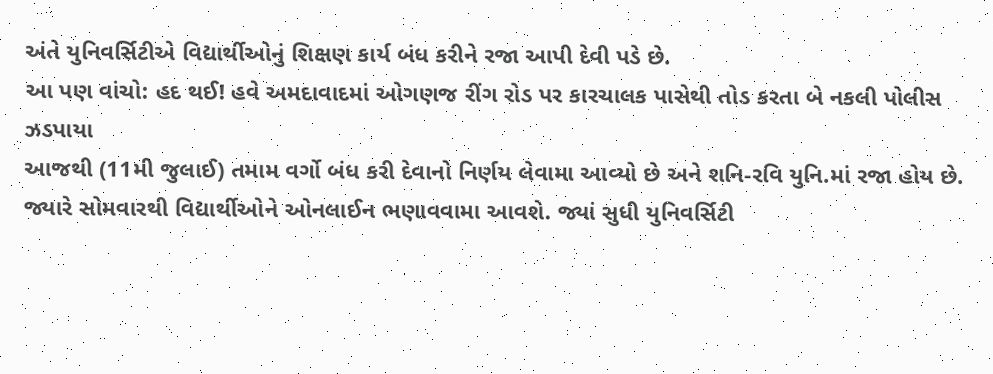અંતે યુનિવર્સિટીએ વિદ્યાર્થીઓનું શિક્ષણ કાર્ય બંધ કરીને રજા આપી દેવી પડે છે.
આ પણ વાંચો: હદ થઈ! હવે અમદાવાદમાં ઓગણજ રીંગ રોડ પર કારચાલક પાસેથી તોડ કરતા બે નકલી પોલીસ ઝડપાયા
આજથી (11મી જુલાઈ) તમામ વર્ગો બંધ કરી દેવાનો નિર્ણય લેવામા આવ્યો છે અને શનિ-રવિ યુનિ.માં રજા હોય છે. જ્યારે સોમવારથી વિદ્યાર્થીઓને ઓનલાઈન ભણાવવામા આવશે. જ્યાં સુધી યુનિવર્સિટી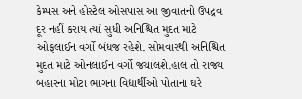કેમ્પસ અને હોસ્ટેલ ઓસપાસ આ જીવાતનો ઉપદ્રવ દૂર નહીં કરાય ત્યાં સુધી અનિશ્ચિત મુદત માટે ઓફલાઈન વર્ગો બંધજ રહેશે. સોમવારથી અનિશ્ચિત મુદત માટે ઓનલાઈન વર્ગો જચાલશે.હાલ તો રાજ્ય બહારના મોટા ભાગના વિદ્યાર્થીઓ પોતાના ઘરે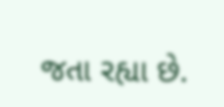જતા રહ્યા છે.